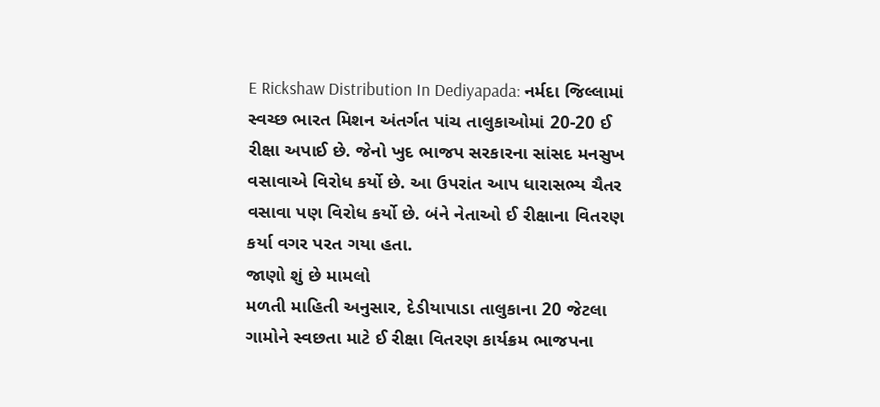E Rickshaw Distribution In Dediyapada: નર્મદા જિલ્લામાં સ્વચ્છ ભારત મિશન અંતર્ગત પાંચ તાલુકાઓમાં 20-20 ઈ રીક્ષા અપાઈ છે. જેનો ખુદ ભાજપ સરકારના સાંસદ મનસુખ વસાવાએ વિરોધ કર્યો છે. આ ઉપરાંત આપ ધારાસભ્ય ચૈતર વસાવા પણ વિરોધ કર્યો છે. બંને નેતાઓ ઈ રીક્ષાના વિતરણ કર્યા વગર પરત ગયા હતા.
જાણો શું છે મામલો
મળતી માહિતી અનુસાર, દેડીયાપાડા તાલુકાના 20 જેટલા ગામોને સ્વછતા માટે ઈ રીક્ષા વિતરણ કાર્યક્રમ ભાજપના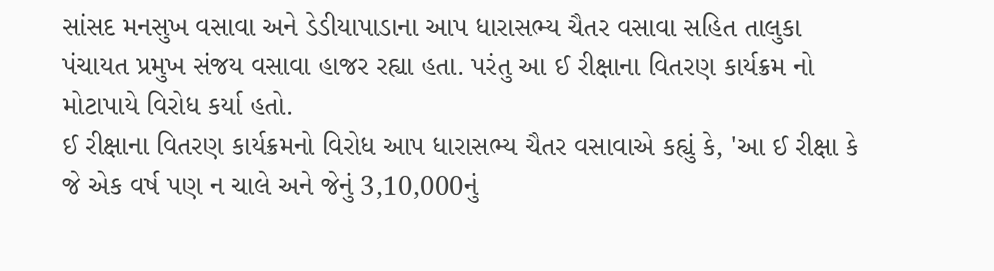સાંસદ મનસુખ વસાવા અને ડેડીયાપાડાના આપ ધારાસભ્ય ચૈતર વસાવા સહિત તાલુકા પંચાયત પ્રમુખ સંજય વસાવા હાજર રહ્યા હતા. પરંતુ આ ઈ રીક્ષાના વિતરણ કાર્યક્રમ નો મોટાપાયે વિરોધ કર્યા હતો.
ઈ રીક્ષાના વિતરણ કાર્યક્રમનો વિરોધ આપ ધારાસભ્ય ચૈતર વસાવાએ કહ્યું કે, 'આ ઈ રીક્ષા કે જે એક વર્ષ પણ ન ચાલે અને જેનું 3,10,000નું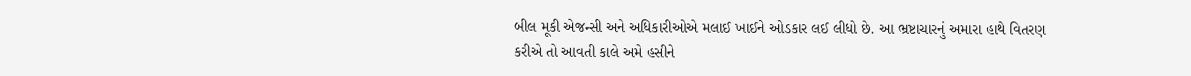બીલ મૂકી એજન્સી અને અધિકારીઓએ મલાઈ ખાઈને ઓડકાર લઈ લીધો છે. આ ભ્રષ્ટાચારનું અમારા હાથે વિતરણ કરીએ તો આવતી કાલે અમે હસીને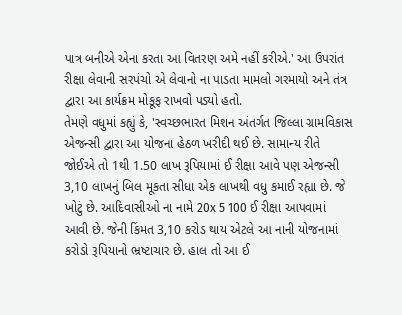પાત્ર બનીએ એના કરતા આ વિતરણ અમે નહીં કરીએ.' આ ઉપરાંત રીક્ષા લેવાની સરપંચો એ લેવાનો ના પાડતા મામલો ગરમાયો અને તંત્ર દ્વારા આ કાર્યક્રમ મોકૂફ રાખવો પડ્યો હતો.
તેમણે વધુમાં કહ્યું કે, 'સ્વચ્છભારત મિશન અંતર્ગત જિલ્લા ગ્રામવિકાસ એજન્સી દ્વારા આ યોજના હેઠળ ખરીદી થઈ છે. સામાન્ય રીતે જોઈએ તો 1થી 1.50 લાખ રૂપિયામાં ઈ રીક્ષા આવે પણ એજન્સી 3,10 લાખનું બિલ મૂકતા સીધા એક લાખથી વધુ કમાઈ રહ્યા છે. જે ખોટું છે. આદિવાસીઓ ના નામે 20x 5 100 ઈ રીક્ષા આપવામાં આવી છે. જેની કિંમત 3,10 કરોડ થાય એટલે આ નાની યોજનામાં કરોડો રૂપિયાનો ભ્રષ્ટાચાર છે. હાલ તો આ ઈ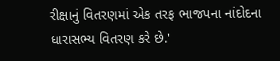રીક્ષાનું વિતરણમાં એક તરફ ભાજપના નાંદોદના ધારાસભ્ય વિતરણ કરે છે.'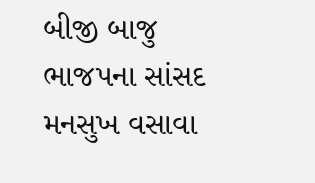બીજી બાજુ ભાજપના સાંસદ મનસુખ વસાવા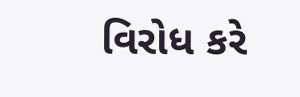વિરોધ કરે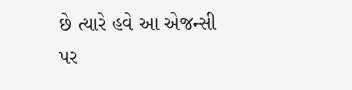છે ત્યારે હવે આ એજન્સી પર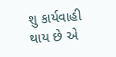શુ કાર્યવાહી થાય છે એ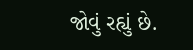જોવું રહ્યું છે.